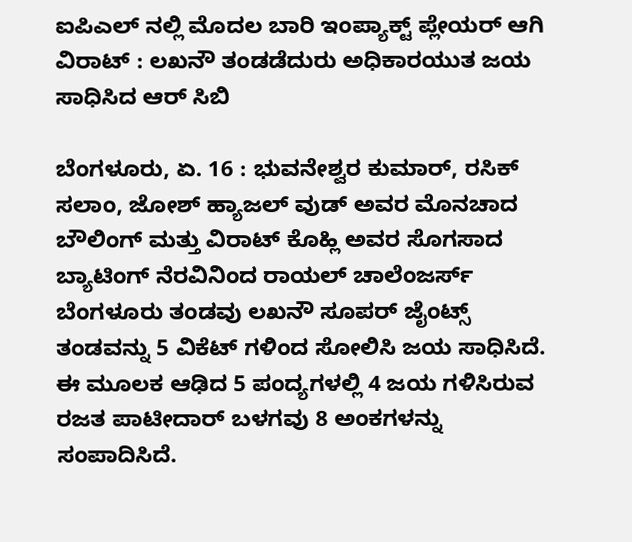ಐಪಿಎಲ್ ನಲ್ಲಿ ಮೊದಲ ಬಾರಿ ಇಂಪ್ಯಾಕ್ಟ್ ಪ್ಲೇಯರ್ ಆಗಿ ವಿರಾಟ್ : ಲಖನೌ ತಂಡಡೆದುರು ಅಧಿಕಾರಯುತ ಜಯ ಸಾಧಿಸಿದ ಆರ್ ಸಿಬಿ

ಬೆಂಗಳೂರು, ಏ. 16 : ಭುವನೇಶ್ವರ ಕುಮಾರ್, ರಸಿಕ್ ಸಲಾಂ, ಜೋಶ್ ಹ್ಯಾಜಲ್ ವುಡ್ ಅವರ ಮೊನಚಾದ ಬೌಲಿಂಗ್ ಮತ್ತು ವಿರಾಟ್ ಕೊಹ್ಲಿ ಅವರ ಸೊಗಸಾದ ಬ್ಯಾಟಿಂಗ್ ನೆರವಿನಿಂದ ರಾಯಲ್ ಚಾಲೆಂಜರ್ಸ್ ಬೆಂಗಳೂರು ತಂಡವು ಲಖನೌ ಸೂಪರ್ ಜೈಂಟ್ಸ್ ತಂಡವನ್ನು 5 ವಿಕೆಟ್ ಗಳಿಂದ ಸೋಲಿಸಿ ಜಯ ಸಾಧಿಸಿದೆ. ಈ ಮೂಲಕ ಆಢಿದ 5 ಪಂದ್ಯಗಳಲ್ಲಿ 4 ಜಯ ಗಳಿಸಿರುವ ರಜತ ಪಾಟೀದಾರ್ ಬಳಗವು 8 ಅಂಕಗಳನ್ನು ಸಂಪಾದಿಸಿದೆ.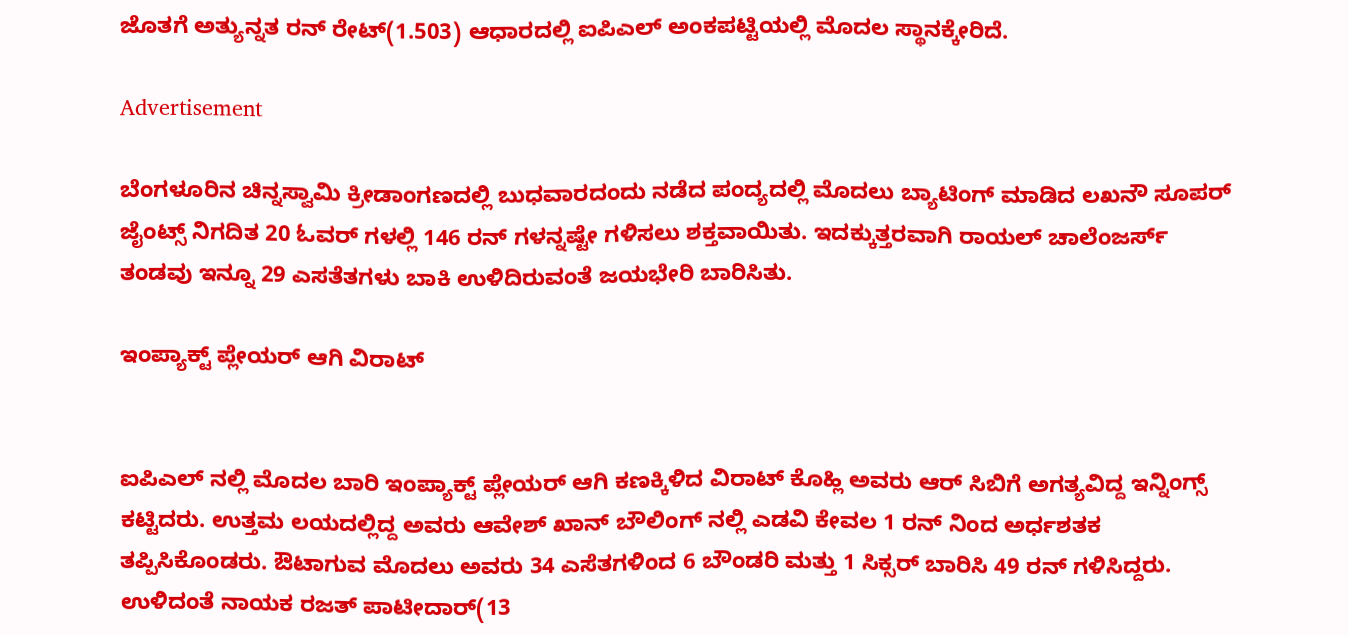ಜೊತಗೆ ಅತ್ಯುನ್ನತ ರನ್ ರೇಟ್(1.503) ಆಧಾರದಲ್ಲಿ ಐಪಿಎಲ್ ಅಂಕಪಟ್ಟಿಯಲ್ಲಿ ಮೊದಲ ಸ್ಥಾನಕ್ಕೇರಿದೆ.

Advertisement

ಬೆಂಗಳೂರಿನ ಚಿನ್ನಸ್ವಾಮಿ ಕ್ರೀಡಾಂಗಣದಲ್ಲಿ ಬುಧವಾರದಂದು ನಡೆದ ಪಂದ್ಯದಲ್ಲಿ ಮೊದಲು ಬ್ಯಾಟಿಂಗ್ ಮಾಡಿದ ಲಖನೌ ಸೂಪರ್ ಜೈಂಟ್ಸ್ ನಿಗದಿತ 20 ಓವರ್ ಗಳಲ್ಲಿ 146 ರನ್ ಗಳನ್ನಷ್ಟೇ ಗಳಿಸಲು ಶಕ್ತವಾಯಿತು. ಇದಕ್ಕುತ್ತರವಾಗಿ ರಾಯಲ್ ಚಾಲೆಂಜರ್ಸ್ ತಂಡವು ಇನ್ನೂ 29 ಎಸತೆತಗಳು ಬಾಕಿ ಉಳಿದಿರುವಂತೆ ಜಯಭೇರಿ ಬಾರಿಸಿತು.

ಇಂಪ್ಯಾಕ್ಟ್ ಪ್ಲೇಯರ್ ಆಗಿ ವಿರಾಟ್


ಐಪಿಎಲ್ ನಲ್ಲಿ ಮೊದಲ ಬಾರಿ ಇಂಪ್ಯಾಕ್ಟ್ ಪ್ಲೇಯರ್ ಆಗಿ ಕಣಕ್ಕಿಳಿದ ವಿರಾಟ್ ಕೊಹ್ಲಿ ಅವರು ಆರ್ ಸಿಬಿಗೆ ಅಗತ್ಯವಿದ್ದ ಇನ್ನಿಂಗ್ಸ್ ಕಟ್ಟಿದರು. ಉತ್ತಮ ಲಯದಲ್ಲಿದ್ದ ಅವರು ಆವೇಶ್ ಖಾನ್ ಬೌಲಿಂಗ್ ನಲ್ಲಿ ಎಡವಿ ಕೇವಲ 1 ರನ್ ನಿಂದ ಅರ್ಧಶತಕ ತಪ್ಪಿಸಿಕೊಂಡರು. ಔಟಾಗುವ ಮೊದಲು ಅವರು 34 ಎಸೆತಗಳಿಂದ 6 ಬೌಂಡರಿ ಮತ್ತು 1 ಸಿಕ್ಸರ್ ಬಾರಿಸಿ 49 ರನ್ ಗಳಿಸಿದ್ದರು. ಉಳಿದಂತೆ ನಾಯಕ ರಜತ್ ಪಾಟೀದಾರ್(13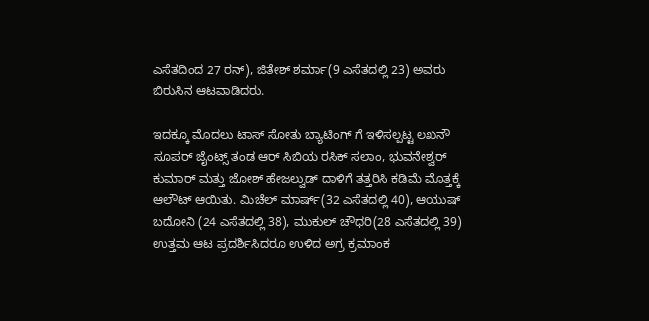ಎಸೆತದಿಂದ 27 ರನ್), ಜಿತೇಶ್ ಶರ್ಮಾ(9 ಎಸೆತದಲ್ಲಿ 23) ಅವರು ಬಿರುಸಿನ ಆಟವಾಡಿದರು.

ಇದಕ್ಕೂ ಮೊದಲು ಟಾಸ್ ಸೋತು ಬ್ಯಾಟಿಂಗ್ ಗೆ ಇಳಿಸಲ್ಪಟ್ಟ ಲಖನೌ ಸೂಪರ್ ಜೈಂಟ್ಸ್ ತಂಡ ಆರ್ ಸಿಬಿಯ ರಸಿಕ್ ಸಲಾಂ, ಭುವನೇಶ್ವರ್ ಕುಮಾರ್ ಮತ್ತು ಜೋಶ್ ಹೇಜಲ್ವುಡ್ ದಾಳಿಗೆ ತತ್ತರಿಸಿ ಕಡಿಮೆ ಮೊತ್ತಕ್ಕೆ ಆಲೌಟ್ ಆಯಿತು. ಮಿಚೆಲ್ ಮಾರ್ಷ್(32 ಎಸೆತದಲ್ಲಿ 40), ಆಯುಷ್ ಬದೋನಿ (24 ಎಸೆತದಲ್ಲಿ 38), ಮುಕುಲ್ ಚೌಧರಿ(28 ಎಸೆತದಲ್ಲಿ 39) ಉತ್ತಮ ಆಟ ಪ್ರದರ್ಶಿಸಿದರೂ ಉಳಿದ ಅಗ್ರ ಕ್ರಮಾಂಕ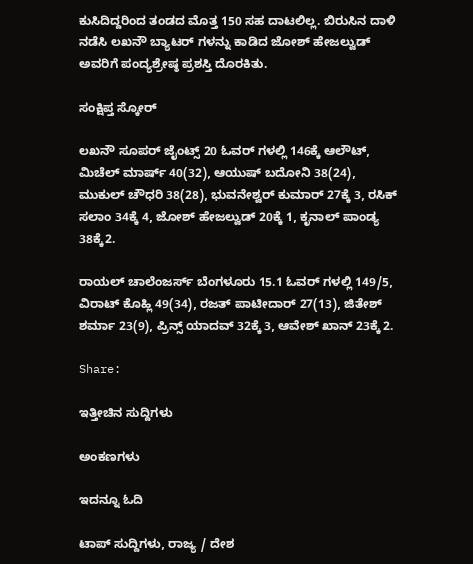ಕುಸಿದಿದ್ದರಿಂದ ತಂಡದ ಮೊತ್ತ 150 ಸಹ ದಾಟಲಿಲ್ಲ. ಬಿರುಸಿನ ದಾಳಿ ನಡೆಸಿ ಲಖನೌ ಬ್ಯಾಟರ್ ಗಳನ್ನು ಕಾಡಿದ ಜೋಶ್ ಹೇಜಲ್ವುಡ್ ಅವರಿಗೆ ಪಂದ್ಯಶ್ರೇಷ್ಠ ಪ್ರಶಸ್ತಿ ದೊರಕಿತು.

ಸಂಕ್ಷಿಪ್ತ ಸ್ಕೋರ್

ಲಖನೌ ಸೂಪರ್ ಜೈಂಟ್ಸ್ 20 ಓವರ್ ಗಳಲ್ಲಿ 146ಕ್ಕೆ ಆಲೌಟ್, ಮಿಚೆಲ್ ಮಾರ್ಷ್ 40(32), ಆಯುಷ್ ಬದೋನಿ 38(24), ಮುಕುಲ್ ಚೌಧರಿ 38(28), ಭುವನೇಶ್ವರ್ ಕುಮಾರ್ 27ಕ್ಕೆ 3, ರಸಿಕ್ ಸಲಾಂ 34ಕ್ಕೆ 4, ಜೋಶ್ ಹೇಜಲ್ವುಡ್ 20ಕ್ಕೆ 1, ಕೃನಾಲ್ ಪಾಂಡ್ಯ 38ಕ್ಕೆ2.

ರಾಯಲ್ ಚಾಲೆಂಜರ್ಸ್ ಬೆಂಗಳೂರು 15.1 ಓವರ್ ಗಳಲ್ಲಿ 149/5, ವಿರಾಟ್ ಕೊಹ್ಲಿ 49(34), ರಜತ್ ಪಾಟೀದಾರ್ 27(13), ಜಿತೇಶ್ ಶರ್ಮಾ 23(9), ಪ್ರಿನ್ಸ್ ಯಾದವ್ 32ಕ್ಕೆ 3, ಆವೇಶ್ ಖಾನ್ 23ಕ್ಕೆ 2.

Share:

ಇತ್ತೀಚಿನ ಸುದ್ದಿಗಳು

ಅಂಕಣಗಳು

ಇದನ್ನೂ ಓದಿ

ಟಾಪ್ ಸುದ್ದಿಗಳು, ರಾಜ್ಯ / ದೇಶ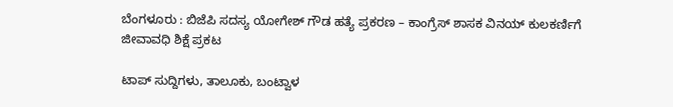ಬೆಂಗಳೂರು : ಬಿಜೆಪಿ ಸದಸ್ಯ ಯೋಗೇಶ್ ಗೌಡ ಹತ್ಯೆ ಪ್ರಕರಣ – ಕಾಂಗ್ರೆಸ್ ಶಾಸಕ ವಿನಯ್ ಕುಲಕರ್ಣಿಗೆ ಜೀವಾವಧಿ ಶಿಕ್ಷೆ ಪ್ರಕಟ

ಟಾಪ್ ಸುದ್ದಿಗಳು, ತಾಲೂಕು, ಬಂಟ್ವಾಳ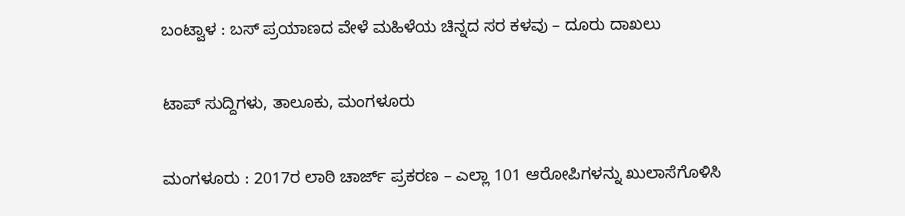ಬಂಟ್ವಾಳ : ಬಸ್ ಪ್ರಯಾಣದ ವೇಳೆ ಮಹಿಳೆಯ ಚಿನ್ನದ ಸರ ಕಳವು – ದೂರು ದಾಖಲು

ಟಾಪ್ ಸುದ್ದಿಗಳು, ತಾಲೂಕು, ಮಂಗಳೂರು

ಮಂಗಳೂರು : 2017ರ ಲಾಠಿ ಚಾರ್ಜ್ ಪ್ರಕರಣ – ಎಲ್ಲಾ 101 ಆರೋಪಿಗಳನ್ನು ಖುಲಾಸೆಗೊಳಿಸಿ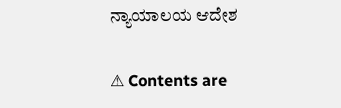ನ್ಯಾಯಾಲಯ ಆದೇಶ

⚠ Contents are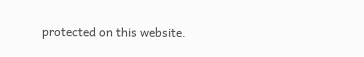protected on this website.